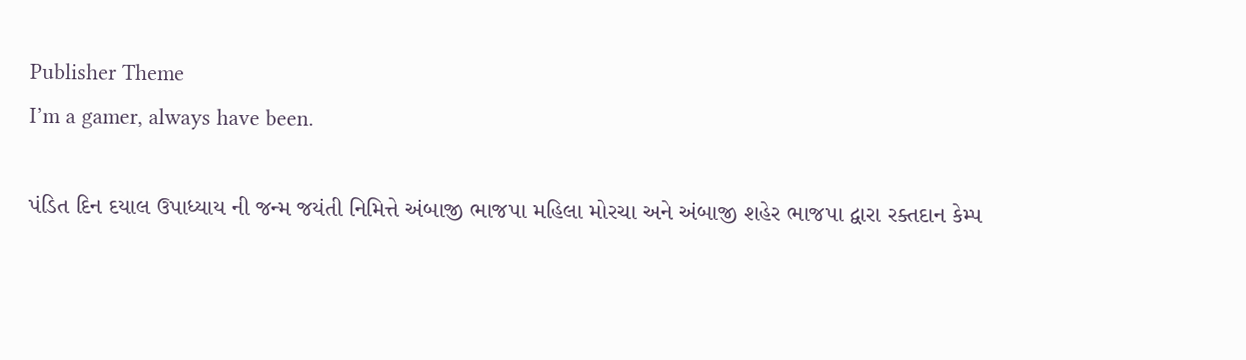Publisher Theme
I’m a gamer, always have been.

પંડિત દિન દયાલ ઉપાધ્યાય ની જન્મ જયંતી નિમિત્તે અંબાજી ભાજપા મહિલા મોરચા અને અંબાજી શહેર ભાજપા દ્વારા રક્તદાન કેમ્પ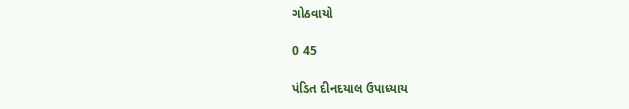ગોઠવાયો

0 45

પંડિત દીનદયાલ ઉપાધ્યાય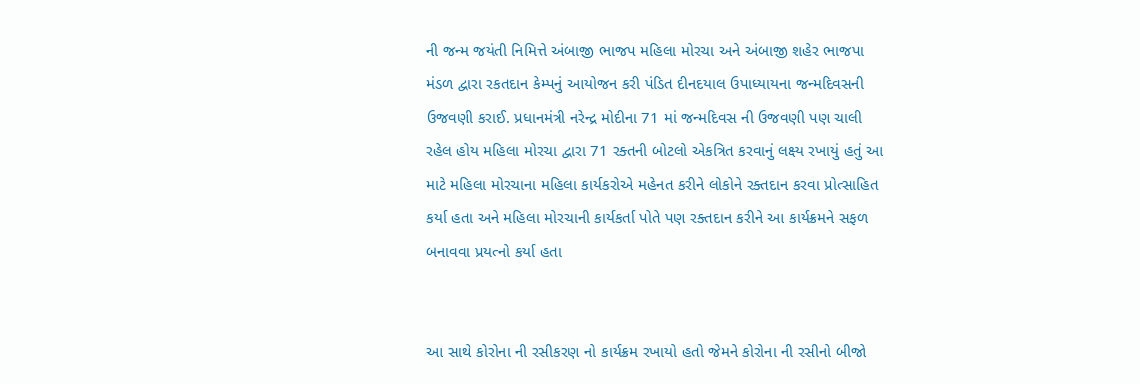ની જન્મ જયંતી નિમિત્તે અંબાજી ભાજપ મહિલા મોરચા અને અંબાજી શહેર ભાજપા મંડળ દ્વારા રકતદાન કેમ્પનું આયોજન કરી પંડિત દીનદયાલ ઉપાધ્યાયના જન્મદિવસની ઉજવણી કરાઈ. પ્રધાનમંત્રી નરેન્દ્ર મોદીના 71 માં જન્મદિવસ ની ઉજવણી પણ ચાલી રહેલ હોય મહિલા મોરચા દ્વારા 71 રક્તની બોટલો એકત્રિત કરવાનું લક્ષ્ય રખાયું હતું આ માટે મહિલા મોરચાના મહિલા કાર્યકરોએ મહેનત કરીને લોકોને રક્તદાન કરવા પ્રોત્સાહિત કર્યા હતા અને મહિલા મોરચાની કાર્યકર્તા પોતે પણ રક્તદાન કરીને આ કાર્યક્રમને સફળ બનાવવા પ્રયત્નો કર્યા હતા


આ સાથે કોરોના ની રસીકરણ નો કાર્યક્રમ રખાયો હતો જેમને કોરોના ની રસીનો બીજો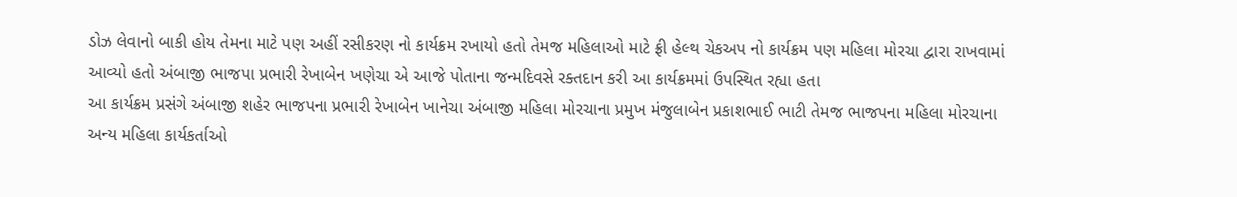ડોઝ લેવાનો બાકી હોય તેમના માટે પણ અહીં રસીકરણ નો કાર્યક્રમ રખાયો હતો તેમજ મહિલાઓ માટે ફ્રી હેલ્થ ચેકઅપ નો કાર્યક્રમ પણ મહિલા મોરચા દ્વારા રાખવામાં આવ્યો હતો અંબાજી ભાજપા પ્રભારી રેખાબેન ખણેચા એ આજે પોતાના જન્મદિવસે રક્તદાન કરી આ કાર્યક્રમમાં ઉપસ્થિત રહ્યા હતા
આ કાર્યક્રમ પ્રસંગે અંબાજી શહેર ભાજપના પ્રભારી રેખાબેન ખાનેચા અંબાજી મહિલા મોરચાના પ્રમુખ મંજુલાબેન પ્રકાશભાઈ ભાટી તેમજ ભાજપના મહિલા મોરચાના અન્ય મહિલા કાર્યકર્તાઓ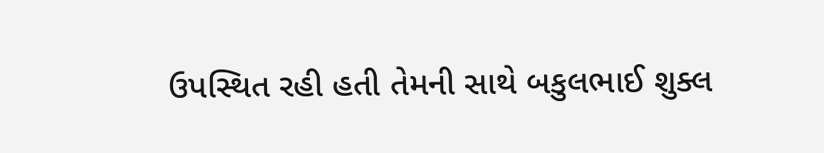ઉપસ્થિત રહી હતી તેમની સાથે બકુલભાઈ શુક્લ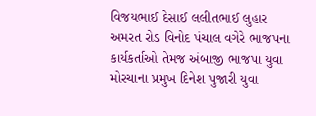વિજયભાઈ દેસાઈ લલીતભાઈ લુહાર અમરત રોડ વિનોદ પંચાલ વગેરે ભાજપના કાર્યકર્તાઓ તેમજ અંબાજી ભાજપા યુવા મોરચાના પ્રમુખ દિનેશ પુજારી યુવા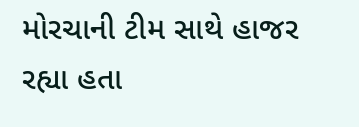મોરચાની ટીમ સાથે હાજર રહ્યા હતા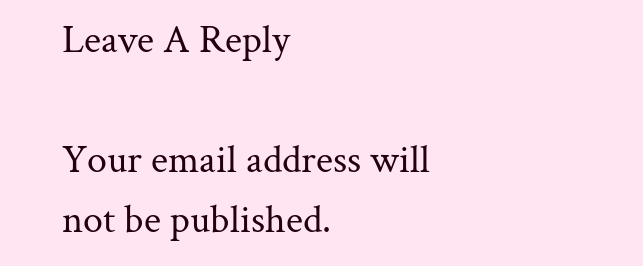Leave A Reply

Your email address will not be published.